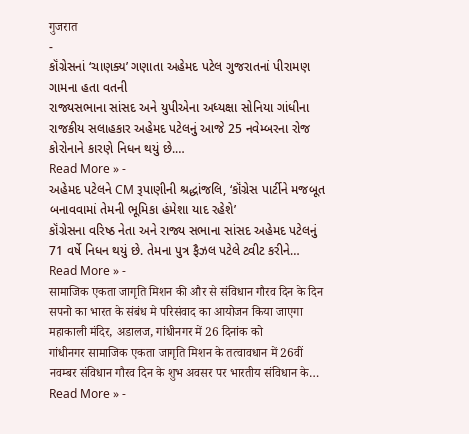गुजरात
-
કૉંગ્રેસનાં ‘ચાણક્ય’ ગણાતા અહેમદ પટેલ ગુજરાતનાં પીરામણ ગામના હતા વતની
રાજ્યસભાના સાંસદ અને યુપીએના અધ્યક્ષા સોનિયા ગાંધીના રાજકીય સલાહકાર અહેમદ પટેલનું આજે 25 નવેમ્બરના રોજ કોરોનાને કારણે નિધન થયું છે.…
Read More » -
અહેમદ પટેલને CM રૂપાણીની શ્રદ્ધાંજલિ, ‘કૉંગ્રેસ પાર્ટીને મજબૂત બનાવવામાં તેમની ભૂમિકા હંમેશા યાદ રહેશે’
કૉંગ્રેસના વરિષ્ઠ નેતા અને રાજ્ય સભાના સાંસદ અહેમદ પટેલનું 71 વર્ષે નિધન થયું છે. તેમના પુત્ર ફૈઝલ પટેલે ટ્વીટ કરીને…
Read More » -
सामाजिक एकता जागृति मिशन की और से संविधान गौरव दिन के दिन सपनो का भारत के संबंध मे परिसंवाद का आयोजन किया जाएगा महाकाली मंदिर, अडालज, गांधीनगर में 26 दिनांक को
गांधीनगर सामाजिक एकता जागृति मिशन के तत्वावधान में 26वीं नवम्बर संविधान गौरव दिन के शुभ अवसर पर भारतीय संविधान के…
Read More » -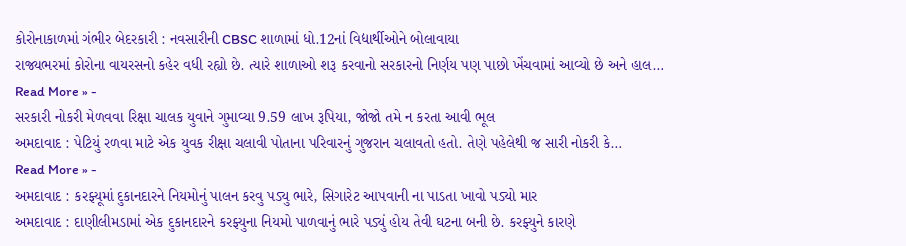કોરોનાકાળમાં ગંભીર બેદરકારી : નવસારીની CBSC શાળામાં ધો.12નાં વિદ્યાર્થીઓને બોલાવાયા
રાજ્યભરમાં કોરોના વાયરસનો કહેર વધી રહ્યો છે. ત્યારે શાળાઓ શરૂ કરવાનો સરકારનો નિર્ણય પણ પાછો ખેંચવામાં આવ્યો છે અને હાલ…
Read More » -
સરકારી નોકરી મેળવવા રિક્ષા ચાલક યુવાને ગુમાવ્યા 9.59 લાખ રૂપિયા, જોજો તમે ન કરતા આવી ભૂલ
અમદાવાદ : પેટિયું રળવા માટે એક યુવક રીક્ષા ચલાવી પોતાના પરિવારનું ગુજરાન ચલાવતો હતો. તેણે પહેલેથી જ સારી નોકરી કે…
Read More » -
અમદાવાદ : કરફ્યૂમાં દુકાનદારને નિયમોનું પાલન કરવુ પડ્યુ ભારે, સિગારેટ આપવાની ના પાડતા ખાવો પડ્યો માર
અમદાવાદ : દાણીલીમડામાં એક દુકાનદારને કરફ્યુના નિયમો પાળવાનું ભારે પડ્યું હોય તેવી ઘટના બની છે. કરફ્યુને કારણે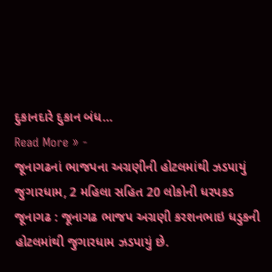દુકાનદારે દુકાન બંધ…
Read More » -
જૂનાગઢનાં ભાજપના અગ્રણીની હોટલમાંથી ઝડપાયું જુગારધામ, 2 મહિલા સહિત 20 લોકોની ધરપકડ
જૂનાગઢ : જૂનાગઢ ભાજપ અગ્રણી કરશનભાઇ ધડુકની હોટલમાંથી જુગારધામ ઝડપાયું છે.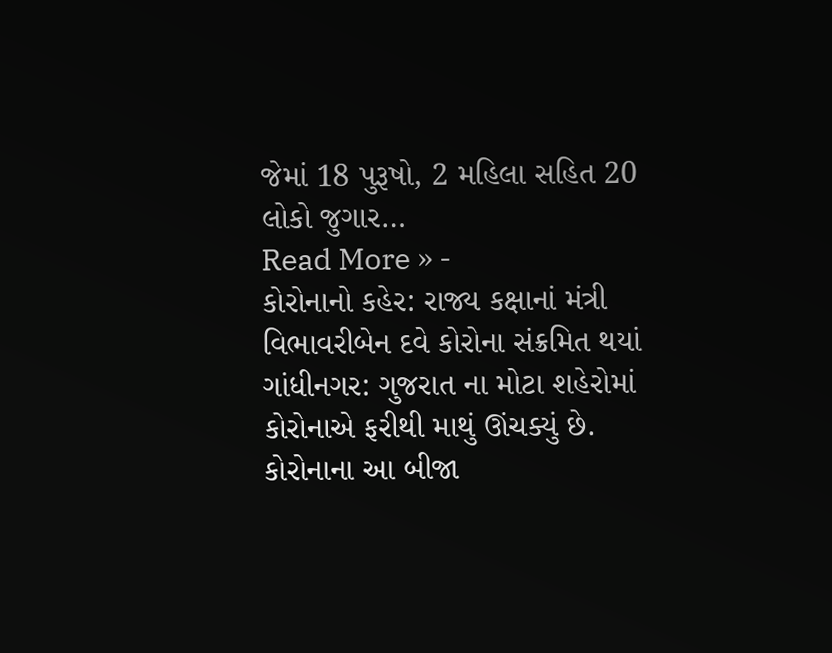જેમાં 18 પુરૂષો, 2 મહિલા સહિત 20 લોકો જુગાર…
Read More » -
કોરોનાનો કહેર: રાજ્ય કક્ષાનાં મંત્રી વિભાવરીબેન દવે કોરોના સંક્રમિત થયાં
ગાંધીનગર: ગુજરાત ના મોટા શહેરોમાં કોરોનાએ ફરીથી માથું ઊંચક્યું છે. કોરોનાના આ બીજા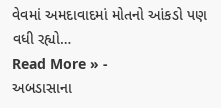વેવમાં અમદાવાદમાં મોતનો આંકડો પણ વધી રહ્યો…
Read More » -
અબડાસાના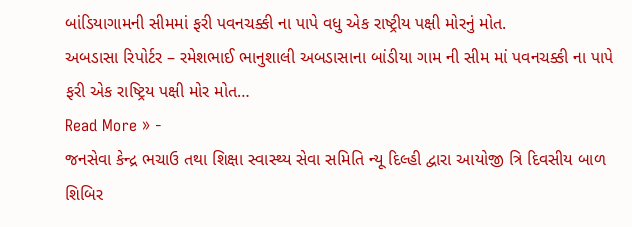બાંડિયાગામની સીમમાં ફરી પવનચક્કી ના પાપે વધુ એક રાષ્ટ્રીય પક્ષી મોરનું મોત.
અબડાસા રિપોર્ટર – રમેશભાઈ ભાનુશાલી અબડાસાના બાંડીયા ગામ ની સીમ માં પવનચક્કી ના પાપે ફરી એક રાષ્ટ્રિય પક્ષી મોર મોત…
Read More » -
જનસેવા કેન્દ્ર ભચાઉ તથા શિક્ષા સ્વાસ્થ્ય સેવા સમિતિ ન્યૂ દિલ્હી દ્વારા આયોજી ત્રિ દિવસીય બાળ શિબિર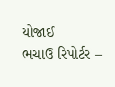યોજાઈ
ભચાઉ રિપોર્ટર –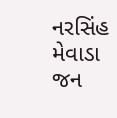નરસિંહ મેવાડા જન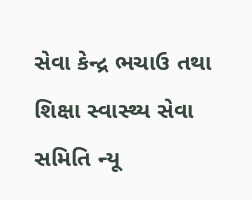સેવા કેન્દ્ર ભચાઉ તથા શિક્ષા સ્વાસ્થ્ય સેવા સમિતિ ન્યૂ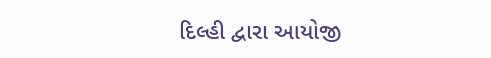દિલ્હી દ્વારા આયોજી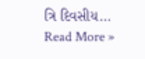ત્રિ દિવસીય…
Read More »